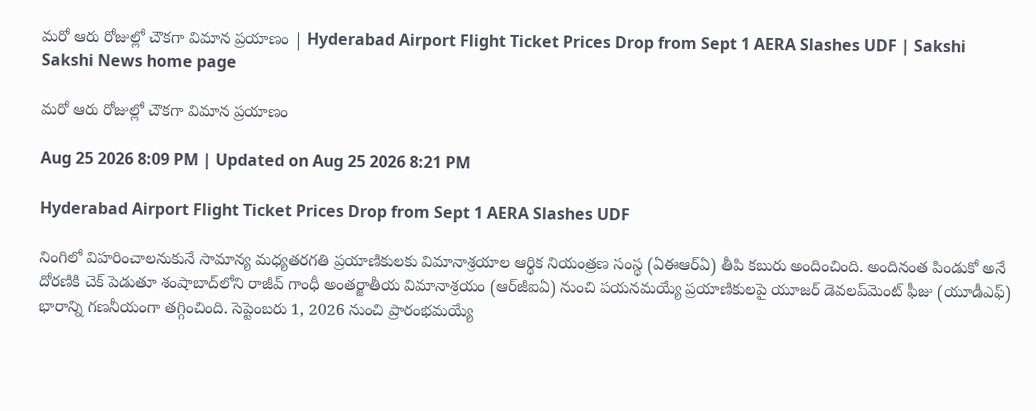మరో ఆరు రోజుల్లో చౌకగా విమాన ప్రయాణం | Hyderabad Airport Flight Ticket Prices Drop from Sept 1 AERA Slashes UDF | Sakshi
Sakshi News home page

మరో ఆరు రోజుల్లో చౌకగా విమాన ప్రయాణం

Aug 25 2026 8:09 PM | Updated on Aug 25 2026 8:21 PM

Hyderabad Airport Flight Ticket Prices Drop from Sept 1 AERA Slashes UDF

నింగిలో విహరించాలనుకునే సామాన్య మధ్యతరగతి ప్రయాణికులకు విమానాశ్రయాల ఆర్థిక నియంత్రణ సంస్థ (ఏఈఆర్‌ఏ) తీపి కబురు అందించింది. అందినంత పిండుకో అనే దోరణికి చెక్ పెడుతూ శంషాబాద్‌లోని రాజీవ్ గాంధీ అంతర్జాతీయ విమానాశ్రయం (ఆర్‌జీఐఏ) నుంచి పయనమయ్యే ప్రయాణికులపై యూజర్ డెవలప్‌మెంట్ ఫీజు (యూడీఎఫ్‌) భారాన్ని గణనీయంగా తగ్గించింది. సెప్టెంబరు 1, 2026 నుంచి ప్రారంభమయ్యే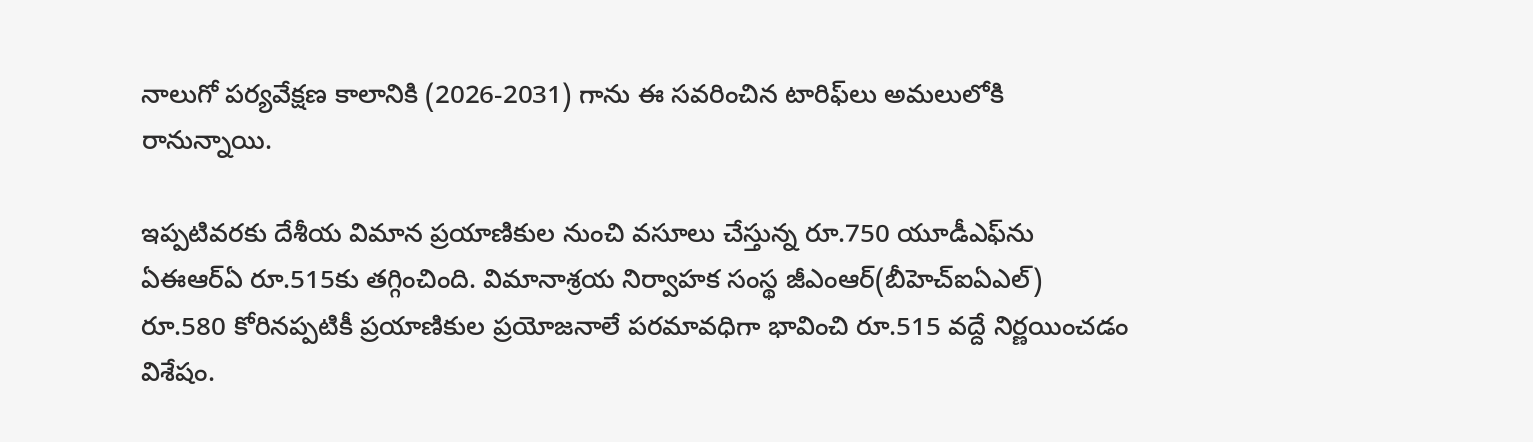నాలుగో పర్యవేక్షణ కాలానికి (2026-2031) గాను ఈ సవరించిన టారిఫ్‌లు అమలులోకి రానున్నాయి.

ఇప్పటివరకు దేశీయ విమాన ప్రయాణికుల నుంచి వసూలు చేస్తున్న రూ.750 యూడీఎఫ్‌ను ఏఈఆర్‌ఏ రూ.515కు తగ్గించింది. విమానాశ్రయ నిర్వాహక సంస్థ జీఎంఆర్‌(బీహెచ్‌ఐఏఎల్) రూ.580 కోరినప్పటికీ ప్రయాణికుల ప్రయోజనాలే పరమావధిగా భావించి రూ.515 వద్దే నిర్ణయించడం విశేషం.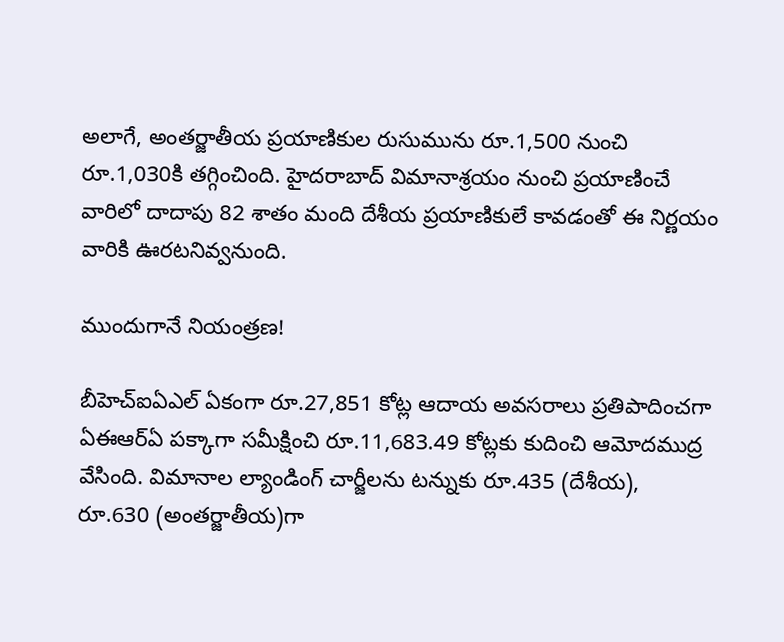అలాగే, అంతర్జాతీయ ప్రయాణికుల రుసుమును రూ.1,500 నుంచి రూ.1,030కి తగ్గించింది. హైదరాబాద్ విమానాశ్రయం నుంచి ప్రయాణించే వారిలో దాదాపు 82 శాతం మంది దేశీయ ప్రయాణికులే కావడంతో ఈ నిర్ణయం వారికి ఊరటనివ్వనుంది.

ముందుగానే నియంత్రణ!

బీహెచ్‌ఐఏఎల్ ఏకంగా రూ.27,851 కోట్ల ఆదాయ అవసరాలు ప్రతిపాదించగా ఏఈఆర్‌ఏ పక్కాగా సమీక్షించి రూ.11,683.49 కోట్లకు కుదించి ఆమోదముద్ర వేసింది. విమానాల ల్యాండింగ్ చార్జీలను టన్నుకు రూ.435 (దేశీయ), రూ.630 (అంతర్జాతీయ)గా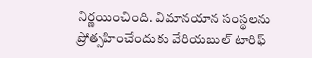నిర్ణయించింది. విమానయాన సంస్థలను ప్రోత్సహించేందుకు వేరియబుల్ టారిఫ్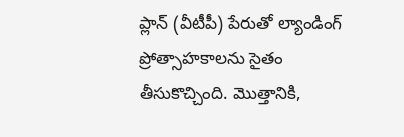ప్లాన్ (వీటీపీ) పేరుతో ల్యాండింగ్ ప్రోత్సాహకాలను సైతం తీసుకొచ్చింది. మొత్తానికి,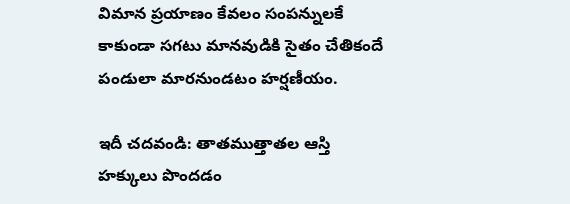విమాన ప్రయాణం కేవలం సంపన్నులకే కాకుండా సగటు మానవుడికి సైతం చేతికందే పండులా మారనుండటం హర్షణీయం.

ఇదీ చదవండి: తాతముత్తాతల ఆస్తి హక్కులు పొందడం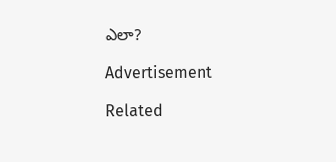ఎలా?

Advertisement

Related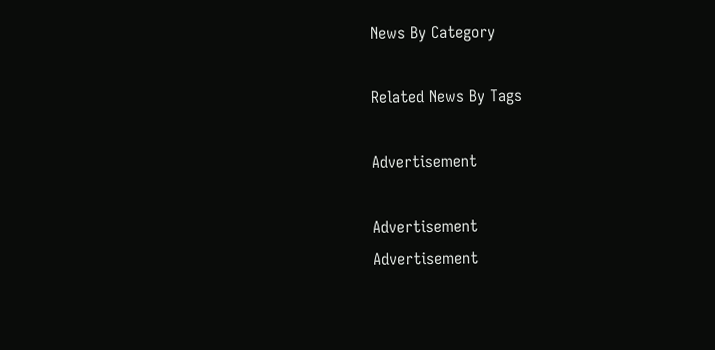News By Category

Related News By Tags

Advertisement

Advertisement
Advertisement